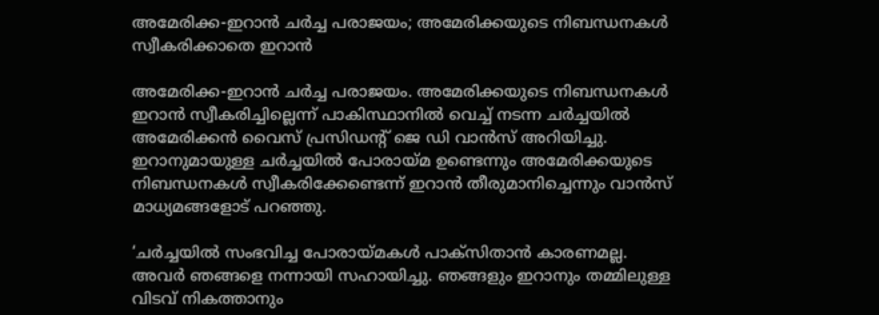അമേരിക്ക-ഇറാന്‍ ചര്‍ച്ച പരാജയം; അമേരിക്കയുടെ നിബന്ധനകൾ സ്വീകരിക്കാതെ ഇറാൻ

അമേരിക്ക-ഇറാന്‍ ചര്‍ച്ച പരാജയം. അമേരിക്കയുടെ നിബന്ധനകള്‍ ഇറാന്‍ സ്വീകരിച്ചില്ലെന്ന് പാകിസ്ഥാനിൽ വെച്ച് നടന്ന ചർച്ചയിൽ അമേരിക്കന്‍ വൈസ് പ്രസിഡന്റ് ജെ ഡി വാന്‍സ് അറിയിച്ചു. ഇറാനുമായുള്ള ചര്‍ച്ചയില്‍ പോരായ്മ ഉണ്ടെന്നും അമേരിക്കയുടെ നിബന്ധനകള്‍ സ്വീകരിക്കേണ്ടെന്ന് ഇറാന്‍ തീരുമാനിച്ചെന്നും വാന്‍സ് മാധ്യമങ്ങളോട് പറഞ്ഞു.

‘ചര്‍ച്ചയില്‍ സംഭവിച്ച പോരായ്മകള്‍ പാക്‌സിതാന്‍ കാരണമല്ല. അവര്‍ ഞങ്ങളെ നന്നായി സഹായിച്ചു. ഞങ്ങളും ഇറാനും തമ്മിലുള്ള വിടവ് നികത്താനും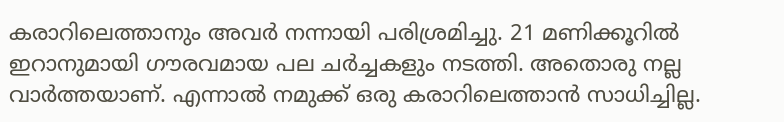കരാറിലെത്താനും അവര്‍ നന്നായി പരിശ്രമിച്ചു. 21 മണിക്കൂറില്‍ ഇറാനുമായി ഗൗരവമായ പല ചര്‍ച്ചകളും നടത്തി. അതൊരു നല്ല വാര്‍ത്തയാണ്. എന്നാല്‍ നമുക്ക് ഒരു കരാറിലെത്താന്‍ സാധിച്ചില്ല.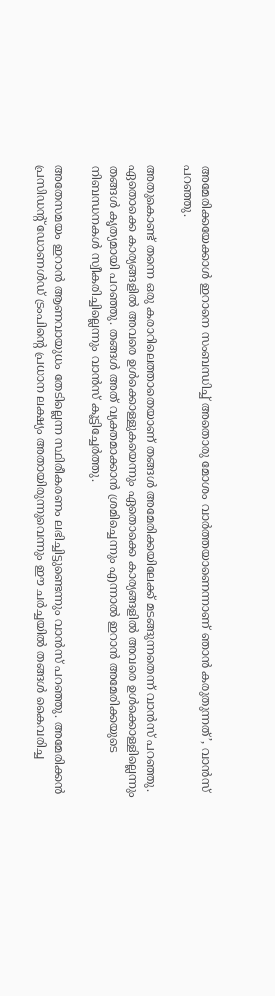അമേരിക്കയേക്കാള്‍ ഇറാനെ സംബന്ധിച്ച് അതൊരു മോശം വാര്‍ത്തയാണെന്നാണ് ഞാന്‍ കരുതുന്നത്’, വാന്‍സ് പറഞ്ഞു.

അതുകൊണ്ട് തന്നെ ഒരു കരാറിലെത്താതെയാണ് തങ്ങള്‍ അമേരിക്കയിലേക്ക് മടങ്ങുന്നതെന്ന് വാന്‍സ് പറഞ്ഞു. ഏതൊക്കെ കാര്യങ്ങളില്‍ അവരെ ഉള്‍ക്കൊള്ളുകയെന്നും ഏതൊക്കെ കാര്യങ്ങളില്‍ അവരെ ഉള്‍ക്കൊള്ളില്ലെന്നും തങ്ങള്‍ കൃത്യമായി പറഞ്ഞു. തങ്ങള്‍ അത് വ്യക്തമാക്കാന്‍ ശ്രമിച്ചെന്നും എന്നാല്‍ ഇറാന്‍ അമേരിക്കയുടെ നിബന്ധനകള്‍ സ്വീകരിച്ചില്ലെന്നും വാന്‍സ് കൂട്ടിച്ചേര്‍ത്തു.

അതേസമയം ഇറാന്‍ ആണവായുധം തേടില്ലെന്ന സ്ഥിരീകരണം ലഭിച്ചിട്ടുണ്ടെന്നും വാന്‍സ് പറഞ്ഞു. അമേരിക്കന്‍ പ്രസിഡന്റ് ഡോണള്‍ഡ് ട്രംപിന്റെ പ്രധാന ലക്ഷ്യം അതായിരുന്നുവെന്നും ഈ ചര്‍ച്ചയില്‍ തങ്ങള്‍ കൈവരിച്ച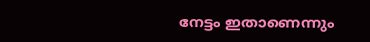നേട്ടം ഇതാണെന്നും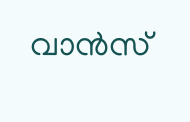വാന്‍സ്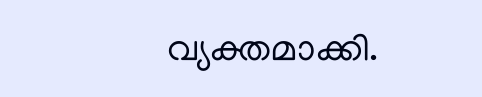വ്യക്തമാക്കി.